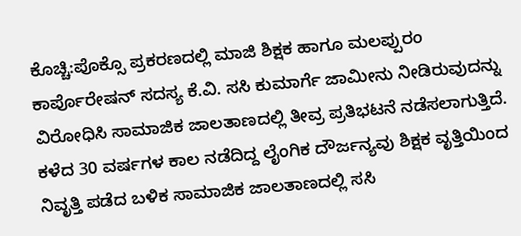ಕೊಚ್ಚಿ:ಪೊಕ್ಸೊ ಪ್ರಕರಣದಲ್ಲಿ ಮಾಜಿ ಶಿಕ್ಷಕ ಹಾಗೂ ಮಲಪ್ಪುರಂ ಕಾರ್ಪೊರೇಷನ್ ಸದಸ್ಯ ಕೆ.ವಿ. ಸಸಿ ಕುಮಾರ್ಗೆ ಜಾಮೀನು ನೀಡಿರುವುದನ್ನು ವಿರೋಧಿಸಿ ಸಾಮಾಜಿಕ ಜಾಲತಾಣದಲ್ಲಿ ತೀವ್ರ ಪ್ರತಿಭಟನೆ ನಡೆಸಲಾಗುತ್ತಿದೆ.
ಕಳೆದ 30 ವರ್ಷಗಳ ಕಾಲ ನಡೆದಿದ್ದ ಲೈಂಗಿಕ ದೌರ್ಜನ್ಯವು ಶಿಕ್ಷಕ ವೃತ್ತಿಯಿಂದ ನಿವೃತ್ತಿ ಪಡೆದ ಬಳಿಕ ಸಾಮಾಜಿಕ ಜಾಲತಾಣದಲ್ಲಿ ಸಸಿ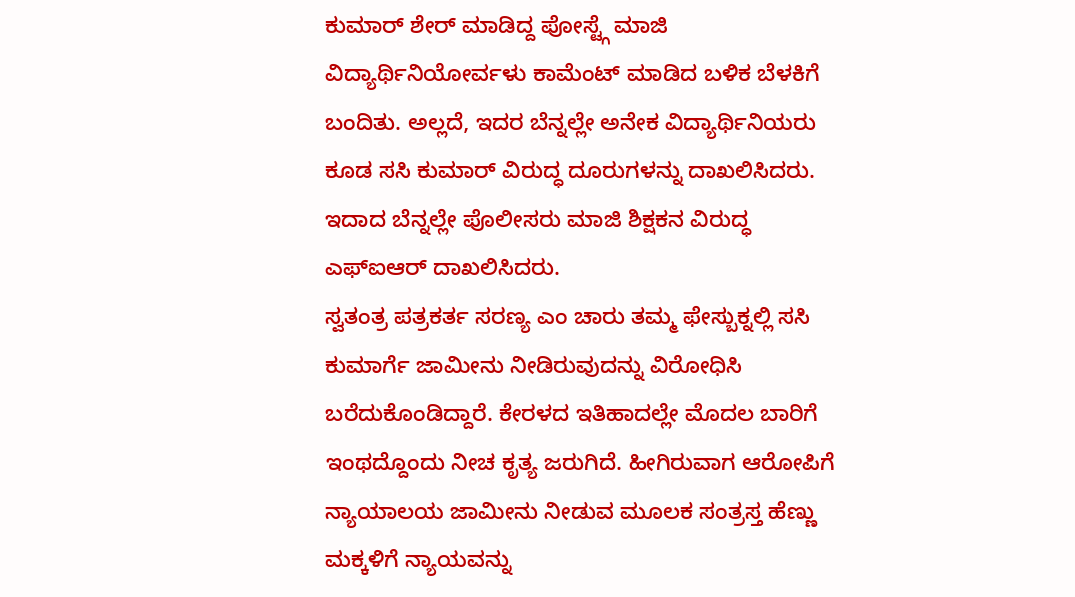ಕುಮಾರ್ ಶೇರ್ ಮಾಡಿದ್ದ ಪೋಸ್ಟ್ಗೆ ಮಾಜಿ ವಿದ್ಯಾರ್ಥಿನಿಯೋರ್ವಳು ಕಾಮೆಂಟ್ ಮಾಡಿದ ಬಳಿಕ ಬೆಳಕಿಗೆ ಬಂದಿತು. ಅಲ್ಲದೆ, ಇದರ ಬೆನ್ನಲ್ಲೇ ಅನೇಕ ವಿದ್ಯಾರ್ಥಿನಿಯರು ಕೂಡ ಸಸಿ ಕುಮಾರ್ ವಿರುದ್ಧ ದೂರುಗಳನ್ನು ದಾಖಲಿಸಿದರು. ಇದಾದ ಬೆನ್ನಲ್ಲೇ ಪೊಲೀಸರು ಮಾಜಿ ಶಿಕ್ಷಕನ ವಿರುದ್ಧ ಎಫ್ಐಆರ್ ದಾಖಲಿಸಿದರು.
ಸ್ವತಂತ್ರ ಪತ್ರಕರ್ತ ಸರಣ್ಯ ಎಂ ಚಾರು ತಮ್ಮ ಫೇಸ್ಬುಕ್ನಲ್ಲಿ ಸಸಿ ಕುಮಾರ್ಗೆ ಜಾಮೀನು ನೀಡಿರುವುದನ್ನು ವಿರೋಧಿಸಿ ಬರೆದುಕೊಂಡಿದ್ದಾರೆ. ಕೇರಳದ ಇತಿಹಾದಲ್ಲೇ ಮೊದಲ ಬಾರಿಗೆ ಇಂಥದ್ದೊಂದು ನೀಚ ಕೃತ್ಯ ಜರುಗಿದೆ. ಹೀಗಿರುವಾಗ ಆರೋಪಿಗೆ ನ್ಯಾಯಾಲಯ ಜಾಮೀನು ನೀಡುವ ಮೂಲಕ ಸಂತ್ರಸ್ತ ಹೆಣ್ಣು ಮಕ್ಕಳಿಗೆ ನ್ಯಾಯವನ್ನು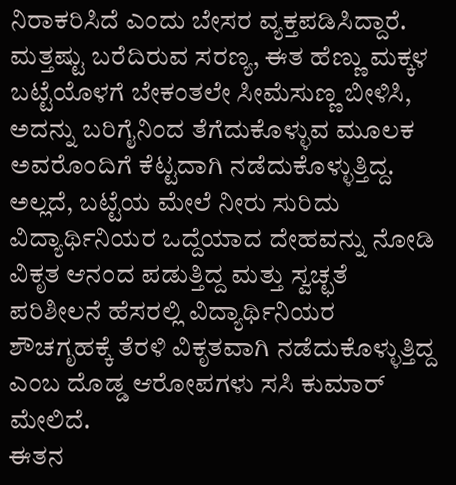ನಿರಾಕರಿಸಿದೆ ಎಂದು ಬೇಸರ ವ್ಯಕ್ತಪಡಿಸಿದ್ದಾರೆ.
ಮತ್ತಷ್ಟು ಬರೆದಿರುವ ಸರಣ್ಯ, ಈತ ಹೆಣ್ಣು ಮಕ್ಕಳ ಬಟ್ಟೆಯೊಳಗೆ ಬೇಕಂತಲೇ ಸೀಮೆಸುಣ್ಣ ಬೀಳಿಸಿ, ಅದನ್ನು ಬರಿಗೈನಿಂದ ತೆಗೆದುಕೊಳ್ಳುವ ಮೂಲಕ ಅವರೊಂದಿಗೆ ಕೆಟ್ಟದಾಗಿ ನಡೆದುಕೊಳ್ಳುತ್ತಿದ್ದ. ಅಲ್ಲದೆ, ಬಟ್ಟೆಯ ಮೇಲೆ ನೀರು ಸುರಿದು ವಿದ್ಯಾರ್ಥಿನಿಯರ ಒದ್ದೆಯಾದ ದೇಹವನ್ನು ನೋಡಿ ವಿಕೃತ ಆನಂದ ಪಡುತ್ತಿದ್ದ ಮತ್ತು ಸ್ವಚ್ಛತೆ ಪರಿಶೀಲನೆ ಹೆಸರಲ್ಲಿ ವಿದ್ಯಾರ್ಥಿನಿಯರ ಶೌಚಗೃಹಕ್ಕೆ ತೆರಳಿ ವಿಕೃತವಾಗಿ ನಡೆದುಕೊಳ್ಳುತ್ತಿದ್ದ ಎಂಬ ದೊಡ್ಡ ಆರೋಪಗಳು ಸಸಿ ಕುಮಾರ್ ಮೇಲಿದೆ.
ಈತನ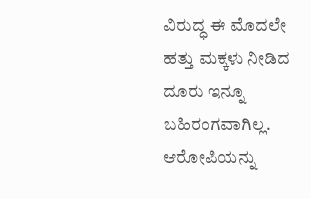ವಿರುದ್ಧ ಈ ಮೊದಲೇ ಹತ್ತು ಮಕ್ಕಳು ನೀಡಿದ ದೂರು ಇನ್ನೂ ಬಹಿರಂಗವಾಗಿಲ್ಲ. ಆರೋಪಿಯನ್ನು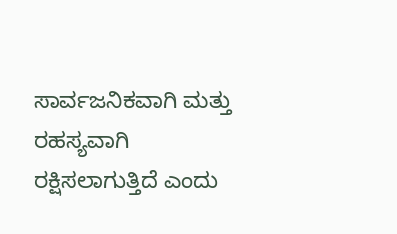ಸಾರ್ವಜನಿಕವಾಗಿ ಮತ್ತು ರಹಸ್ಯವಾಗಿ ರಕ್ಷಿಸಲಾಗುತ್ತಿದೆ ಎಂದು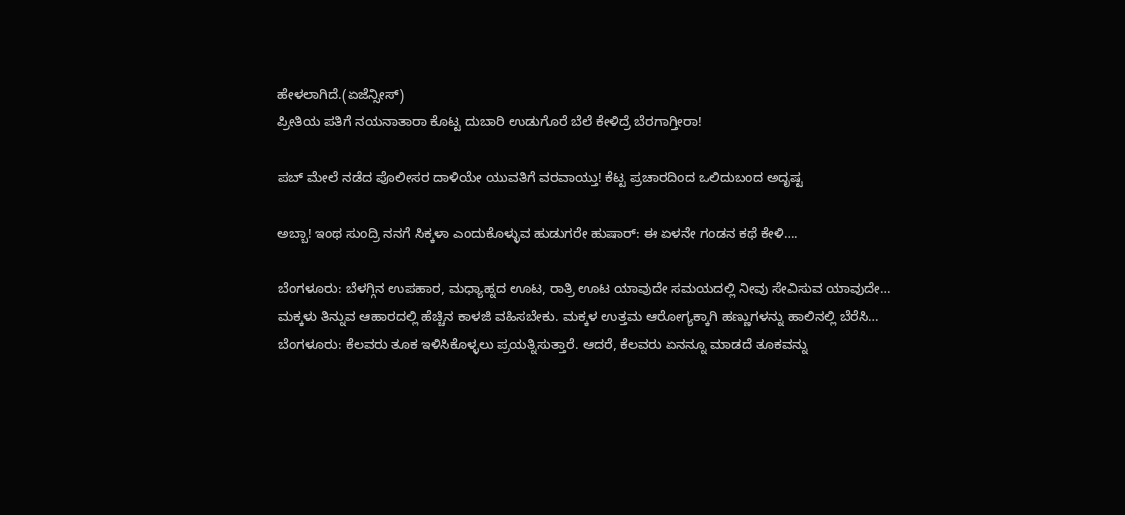ಹೇಳಲಾಗಿದೆ.(ಏಜೆನ್ಸೀಸ್)
ಪ್ರೀತಿಯ ಪತಿಗೆ ನಯನಾತಾರಾ ಕೊಟ್ಟ ದುಬಾರಿ ಉಡುಗೊರೆ ಬೆಲೆ ಕೇಳಿದ್ರೆ ಬೆರಗಾಗ್ತೀರಾ!

ಪಬ್ ಮೇಲೆ ನಡೆದ ಪೊಲೀಸರ ದಾಳಿಯೇ ಯುವತಿಗೆ ವರವಾಯ್ತು! ಕೆಟ್ಟ ಪ್ರಚಾರದಿಂದ ಒಲಿದುಬಂದ ಅದೃಷ್ಟ

ಅಬ್ಬಾ! ಇಂಥ ಸುಂದ್ರಿ ನನಗೆ ಸಿಕ್ಕಳಾ ಎಂದುಕೊಳ್ಳುವ ಹುಡುಗರೇ ಹುಷಾರ್: ಈ ಏಳನೇ ಗಂಡನ ಕಥೆ ಕೇಳಿ….

ಬೆಂಗಳೂರು: ಬೆಳಗ್ಗಿನ ಉಪಹಾರ, ಮಧ್ಯಾಹ್ನದ ಊಟ, ರಾತ್ರಿ ಊಟ ಯಾವುದೇ ಸಮಯದಲ್ಲಿ ನೀವು ಸೇವಿಸುವ ಯಾವುದೇ…
ಮಕ್ಕಳು ತಿನ್ನುವ ಆಹಾರದಲ್ಲಿ ಹೆಚ್ಚಿನ ಕಾಳಜಿ ವಹಿಸಬೇಕು. ಮಕ್ಕಳ ಉತ್ತಮ ಆರೋಗ್ಯಕ್ಕಾಗಿ ಹಣ್ಣುಗಳನ್ನು ಹಾಲಿನಲ್ಲಿ ಬೆರೆಸಿ…
ಬೆಂಗಳೂರು: ಕೆಲವರು ತೂಕ ಇಳಿಸಿಕೊಳ್ಳಲು ಪ್ರಯತ್ನಿಸುತ್ತಾರೆ. ಆದರೆ, ಕೆಲವರು ಏನನ್ನೂ ಮಾಡದೆ ತೂಕವನ್ನು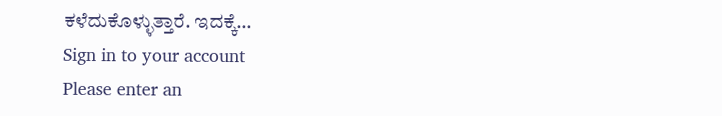ಕಳೆದುಕೊಳ್ಳುತ್ತಾರೆ. ಇದಕ್ಕೆ…
Sign in to your account
Please enter an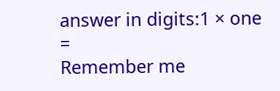answer in digits:1 × one =
Remember me